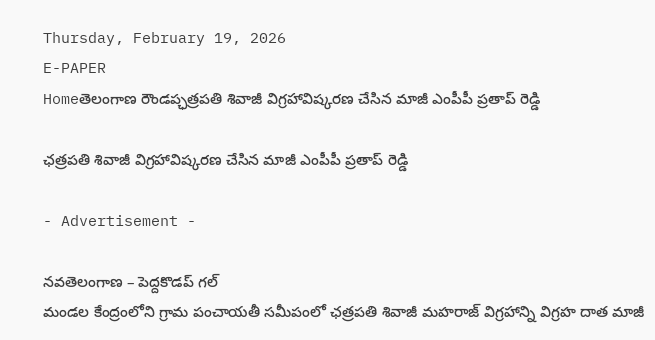Thursday, February 19, 2026
E-PAPER
Homeతెలంగాణ రౌండప్ఛత్రపతి శివాజీ విగ్రహావిష్కరణ చేసిన మాజీ ఎంపీపీ ప్రతాప్ రెడ్డి

ఛత్రపతి శివాజీ విగ్రహావిష్కరణ చేసిన మాజీ ఎంపీపీ ప్రతాప్ రెడ్డి

- Advertisement -

నవతెలంగాణ – పెద్దకొడప్ గల్
మండల కేంద్రంలోని గ్రామ పంచాయతీ సమీపంలో ఛత్రపతి శివాజీ మహరాజ్ విగ్రహాన్ని విగ్రహ దాత మాజీ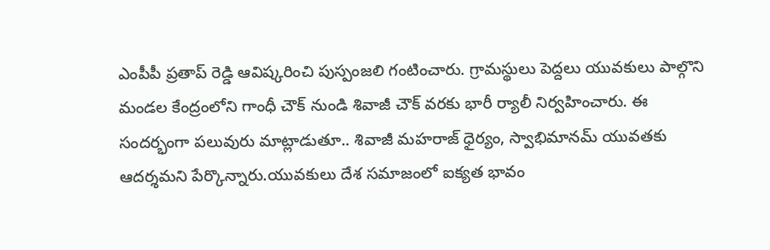ఎంపీపీ ప్రతాప్ రెడ్డి ఆవిష్కరించి పుస్పంజలి గంటించారు. గ్రామస్థులు పెద్దలు యువకులు పాల్గొని మండల కేంద్రంలోని గాంధీ చౌక్ నుండి శివాజీ చౌక్ వరకు భారీ ర్యాలీ నిర్వహించారు. ఈ సందర్భంగా పలువురు మాట్లాడుతూ.. శివాజీ మహరాజ్ ధైర్యం, స్వాభిమానమ్ యువతకు ఆదర్శమని పేర్కొన్నారు.యువకులు దేశ సమాజంలో ఐక్యత భావం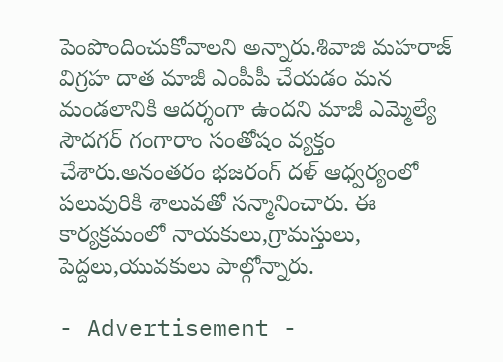పెంపొందించుకోవాలని అన్నారు.శివాజి మహరాజ్ విగ్రహ దాత మాజీ ఎంపీపీ చేయడం మన మండలానికి ఆదర్శంగా ఉందని మాజీ ఎమ్మెల్యే సౌదగర్ గంగారాం సంతోషం వ్యక్తం చేశారు.అనంతరం భజరంగ్ దళ్ ఆధ్వర్యంలో పలువురికి శాలువతో సన్మానించారు. ఈ కార్యక్రమంలో నాయకులు,గ్రామస్తులు, పెద్దలు,యువకులు పాల్గోన్నారు.

- Advertisement -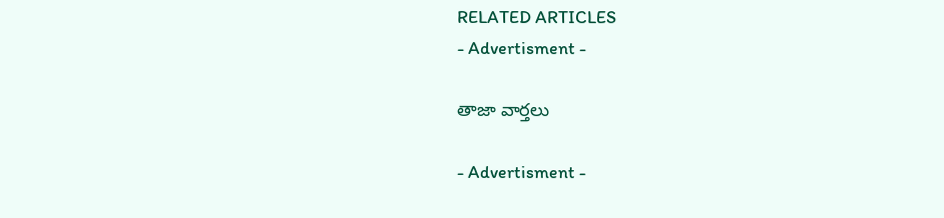RELATED ARTICLES
- Advertisment -

తాజా వార్తలు

- Advertisment -